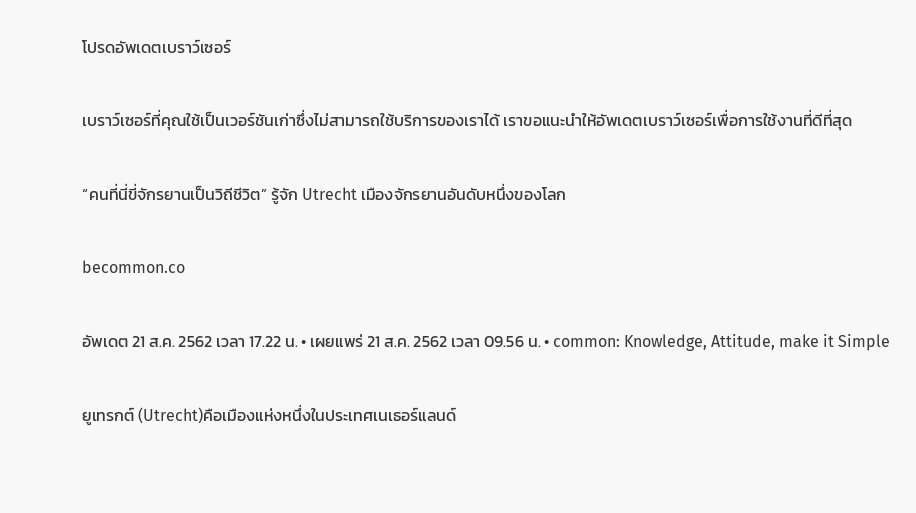โปรดอัพเดตเบราว์เซอร์

เบราว์เซอร์ที่คุณใช้เป็นเวอร์ชันเก่าซึ่งไม่สามารถใช้บริการของเราได้ เราขอแนะนำให้อัพเดตเบราว์เซอร์เพื่อการใช้งานที่ดีที่สุด

“คนที่นี่ขี่จักรยานเป็นวิถีชีวิต” รู้จัก Utrecht เมืองจักรยานอันดับหนึ่งของโลก

becommon.co

อัพเดต 21 ส.ค. 2562 เวลา 17.22 น. • เผยแพร่ 21 ส.ค. 2562 เวลา 09.56 น. • common: Knowledge, Attitude, make it Simple

ยูเทรกต์ (Utrecht)คือเมืองแห่งหนึ่งในประเทศเนเธอร์แลนด์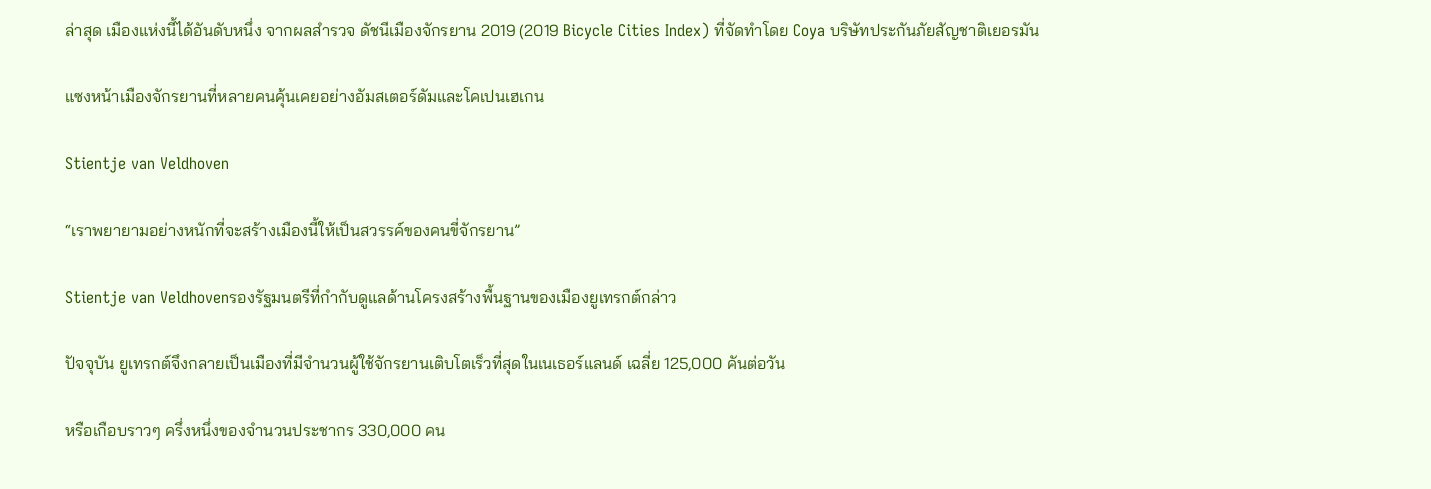ล่าสุด เมืองแห่งนี้ได้อันดับหนึ่ง จากผลสำรวจ ดัชนีเมืองจักรยาน 2019 (2019 Bicycle Cities Index) ที่จัดทำโดย Coya บริษัทประกันภัยสัญชาติเยอรมัน

แซงหน้าเมืองจักรยานที่หลายคนคุ้นเคยอย่างอัมสเตอร์ดัมและโคเปนเฮเกน

Stientje van Veldhoven

“เราพยายามอย่างหนักที่จะสร้างเมืองนี้ให้เป็นสวรรค์ของคนขี่จักรยาน”

Stientje van Veldhovenรองรัฐมนตรีที่กำกับดูแลด้านโครงสร้างพื้นฐานของเมืองยูเทรกต์กล่าว

ปัจจุบัน ยูเทรกต์จึงกลายเป็นเมืองที่มีจำนวนผู้ใช้จักรยานเติบโตเร็วที่สุดในเนเธอร์แลนด์ เฉลี่ย 125,000 คันต่อวัน

หรือเกือบราวๆ ครึ่งหนึ่งของจำนวนประชากร 330,000 คน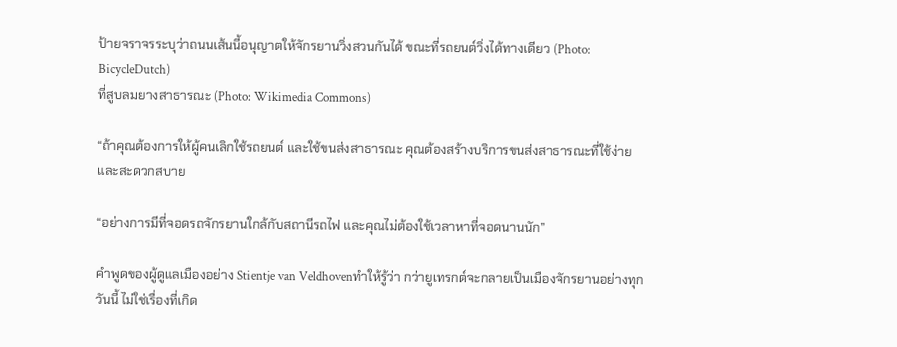ป้ายจราจรระบุว่าถนนเส้นนี้อนุญาตให้จักรยานวิ่งสวนกันได้ ขณะที่รถยนต์วิ่งได้ทางเดียว (Photo: BicycleDutch)
ที่สูบลมยางสาธารณะ (Photo: Wikimedia Commons)

“ถ้าคุณต้องการให้ผู้คนเลิกใช้รถยนต์ และใช้ขนส่งสาธารณะ คุณต้องสร้างบริการขนส่งสาธารณะที่ใช้ง่ายและสะดวกสบาย

“อย่างการมีที่จอดรถจักรยานใกล้กับสถานีรถไฟ และคุณไม่ต้องใช้เวลาหาที่จอดนานนัก”

คำพูดของผู้ดูแลเมืองอย่าง Stientje van Veldhovenทำให้รู้ว่า กว่ายูเทรกต์จะกลายเป็นเมืองจักรยานอย่างทุกวันนี้ ไม่ใช่เรื่องที่เกิด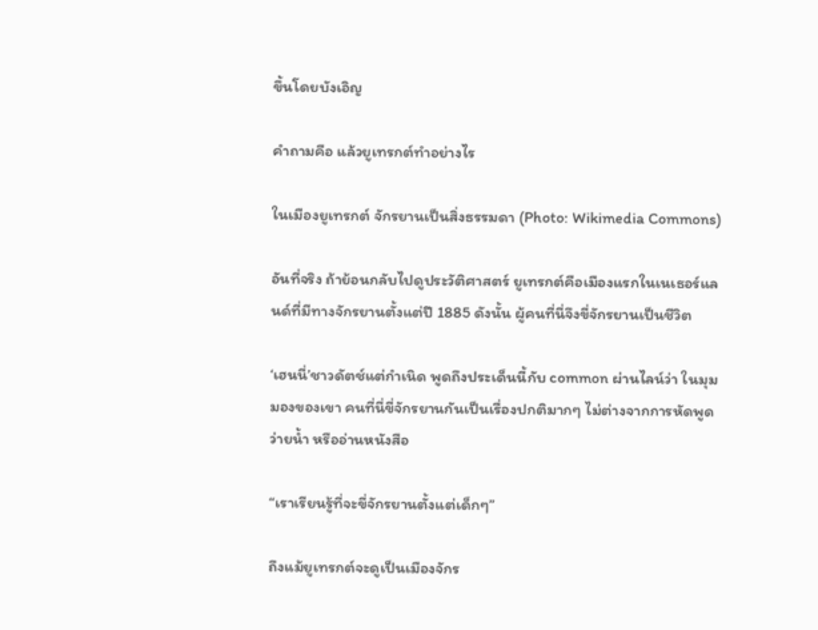ขึ้นโดยบังเอิญ

คำถามคือ แล้วยูเทรกต์ทำอย่างไร

ในเมืองยูเทรกต์ จักรยานเป็นสิ่งธรรมดา (Photo: Wikimedia Commons)

อันที่จริง ถ้าย้อนกลับไปดูประวัติศาสตร์ ยูเทรกต์คือเมืองแรกในเนเธอร์แลนด์ที่มีทางจักรยานตั้งแต่ปี 1885 ดังนั้น ผู้คนที่นี่จึงขี่จักรยานเป็นชีวิต

‘เฮนนี่’ชาวดัตช์แต่กำเนิด พูดถึงประเด็นนี้กับ common ผ่านไลน์ว่า ในมุมมองของเขา คนที่นี่ขี่จักรยานกันเป็นเรื่องปกติมากๆ ไม่ต่างจากการหัดพูด ว่ายน้ำ หรืออ่านหนังสือ

“เราเรียนรู้ที่จะขี่จักรยานตั้งแต่เด็กๆ”

ถึงแม้ยูเทรกต์จะดูเป็นเมืองจักร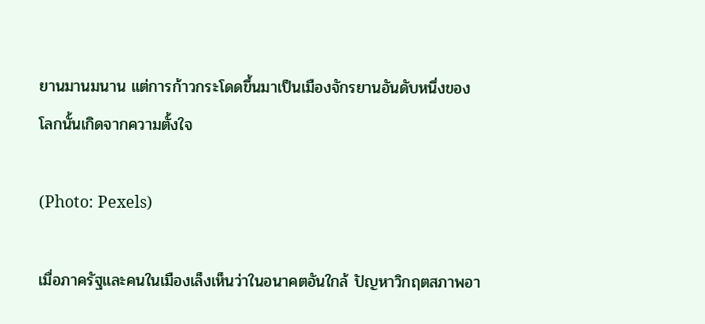ยานมานมนาน แต่การก้าวกระโดดขึ้นมาเป็นเมืองจักรยานอันดับหนึ่งของโลกนั้นเกิดจากความตั้งใจ

(Photo: Pexels)

เมื่อภาครัฐและคนในเมืองเล็งเห็นว่าในอนาคตอันใกล้ ปัญหาวิกฤตสภาพอา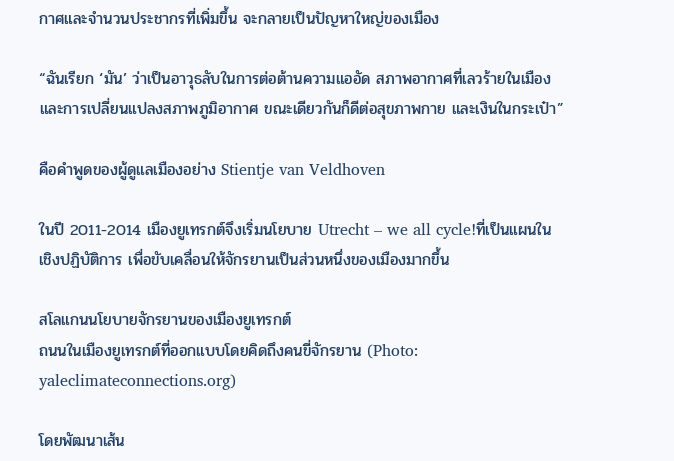กาศและจำนวนประชากรที่เพิ่มขึ้น จะกลายเป็นปัญหาใหญ่ของเมือง

“ฉันเรียก ‘มัน’ ว่าเป็นอาวุธลับในการต่อต้านความแออัด สภาพอากาศที่เลวร้ายในเมือง และการเปลี่ยนแปลงสภาพภูมิอากาศ ขณะเดียวกันก็ดีต่อสุขภาพกาย และเงินในกระเป๋า”

คือคำพูดของผู้ดูแลเมืองอย่าง Stientje van Veldhoven

ในปี 2011-2014 เมืองยูเทรกต์จึงเริ่มนโยบาย Utrecht – we all cycle!ที่เป็นแผนในเชิงปฏิบัติการ เพื่อขับเคลื่อนให้จักรยานเป็นส่วนหนึ่งของเมืองมากขึ้น

สโลแกนนโยบายจักรยานของเมืองยูเทรกต์
ถนนในเมืองยูเทรกต์ที่ออกแบบโดยคิดถึงคนขี่จักรยาน (Photo: yaleclimateconnections.org)

โดยพัฒนาเส้น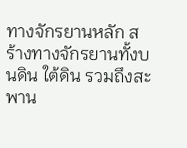ทางจักรยานหลัก สร้างทางจักรยานทั้งบนดิน ใต้ดิน รวมถึงสะพาน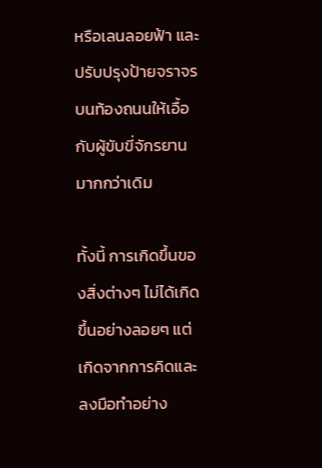หรือเลนลอยฟ้า และปรับปรุงป้ายจราจรบนท้องถนนให้เอื้อกับผู้ขับขี่จักรยานมากกว่าเดิม

ทั้งนี้ การเกิดขึ้นของสิ่งต่างๆ ไม่ได้เกิดขึ้นอย่างลอยๆ แต่เกิดจากการคิดและลงมือทำอย่าง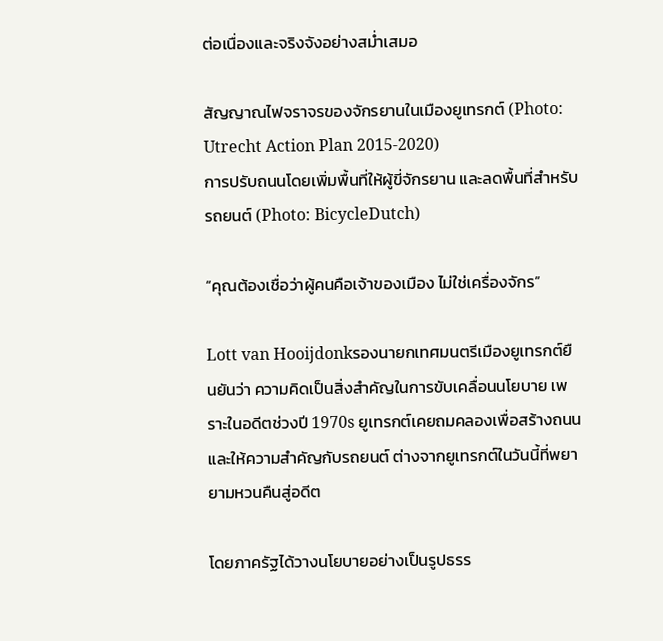ต่อเนื่องและจริงจังอย่างสม่ำเสมอ

สัญญาณไฟจราจรของจักรยานในเมืองยูเทรกต์ (Photo: Utrecht Action Plan 2015-2020)
การปรับถนนโดยเพิ่มพื้นที่ให้ผู้ขี่จักรยาน และลดพื้นที่สำหรับรถยนต์ (Photo: BicycleDutch)

“คุณต้องเชื่อว่าผู้คนคือเจ้าของเมือง ไม่ใช่เครื่องจักร”

Lott van Hooijdonkรองนายกเทศมนตรีเมืองยูเทรกต์ยืนยันว่า ความคิดเป็นสิ่งสำคัญในการขับเคลื่อนนโยบาย เพราะในอดีตช่วงปี 1970s ยูเทรกต์เคยถมคลองเพื่อสร้างถนนและให้ความสำคัญกับรถยนต์ ต่างจากยูเทรกต์ในวันนี้ที่พยายามหวนคืนสู่อดีต

โดยภาครัฐได้วางนโยบายอย่างเป็นรูปธรร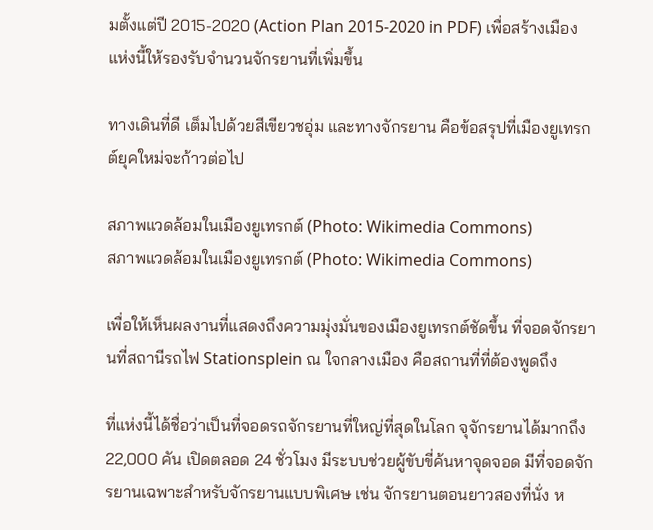มตั้งแต่ปี 2015-2020 (Action Plan 2015-2020 in PDF) เพื่อสร้างเมืองแห่งนี้ให้รองรับจำนวนจักรยานที่เพิ่มขึ้น

ทางเดินที่ดี เต็มไปด้วยสีเขียวชอุ่ม และทางจักรยาน คือข้อสรุปที่เมืองยูเทรกต์ยุคใหม่จะก้าวต่อไป

สภาพแวดล้อมในเมืองยูเทรกต์ (Photo: Wikimedia Commons)
สภาพแวดล้อมในเมืองยูเทรกต์ (Photo: Wikimedia Commons)

เพื่อให้เห็นผลงานที่แสดงถึงความมุ่งมั่นของเมืองยูเทรกต์ชัดขึ้น ที่จอดจักรยานที่สถานีรถไฟ Stationsplein ณ ใจกลางเมือง คือสถานที่ที่ต้องพูดถึง

ที่แห่งนี้ได้ชื่อว่าเป็นที่จอดรถจักรยานที่ใหญ่ที่สุดในโลก จุจักรยานได้มากถึง 22,000 คัน เปิดตลอด 24 ชั่วโมง มีระบบช่วยผู้ขับขี่ค้นหาจุดจอด มีที่จอดจักรยานเฉพาะสำหรับจักรยานแบบพิเศษ เช่น จักรยานตอนยาวสองที่นั่ง ห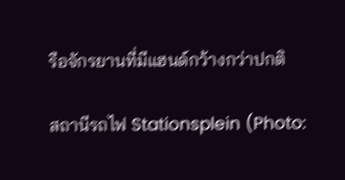รือจักรยานที่มีแฮนด์กว้างกว่าปกติ

สถานีรถไฟ Stationsplein (Photo: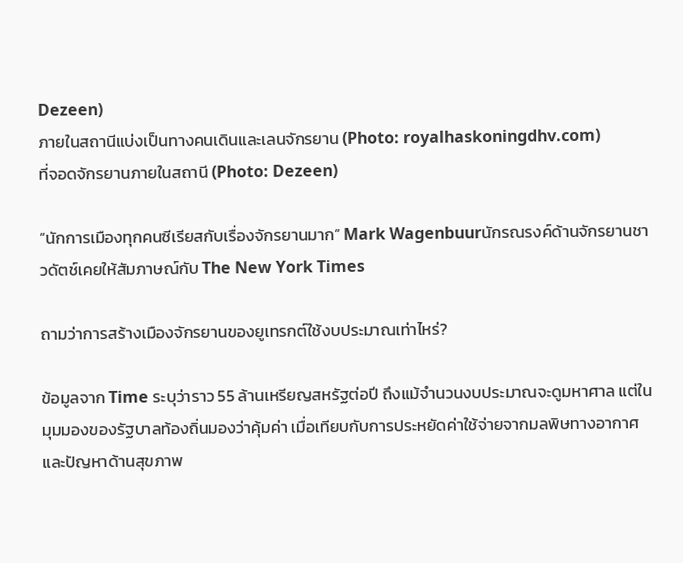Dezeen)
ภายในสถานีแบ่งเป็นทางคนเดินและเลนจักรยาน (Photo: royalhaskoningdhv.com)
ที่จอดจักรยานภายในสถานี (Photo: Dezeen)

“นักการเมืองทุกคนซีเรียสกับเรื่องจักรยานมาก” Mark Wagenbuurนักรณรงค์ด้านจักรยานชาวดัตช์เคยให้สัมภาษณ์กับ The New York Times

ถามว่าการสร้างเมืองจักรยานของยูเทรกต์ใช้งบประมาณเท่าไหร่?

ข้อมูลจาก Time ระบุว่าราว 55 ล้านเหรียญสหรัฐต่อปี ถึงแม้จำนวนงบประมาณจะดูมหาศาล แต่ในมุมมองของรัฐบาลท้องถิ่นมองว่าคุ้มค่า เมื่อเทียบกับการประหยัดค่าใช้จ่ายจากมลพิษทางอากาศและปัญหาด้านสุขภาพ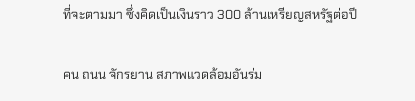ที่จะตามมา ซึ่งคิดเป็นเงินราว 300 ล้านเหรียญสหรัฐต่อปี

คน ถนน จักรยาน สภาพแวดล้อมอันร่ม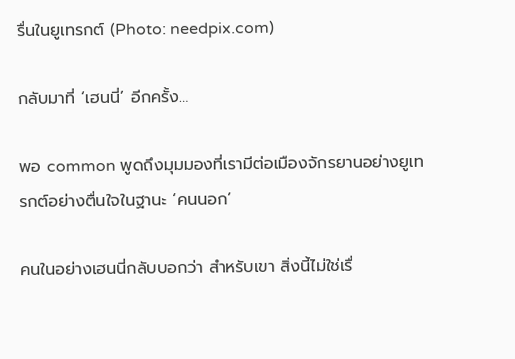รื่นในยูเทรกต์ (Photo: needpix.com)

กลับมาที่ ‘เฮนนี่’ อีกครั้ง…

พอ common พูดถึงมุมมองที่เรามีต่อเมืองจักรยานอย่างยูเทรกต์อย่างตื่นใจในฐานะ ‘คนนอก’

คนในอย่างเฮนนี่กลับบอกว่า สำหรับเขา สิ่งนี้ไม่ใช่เรื่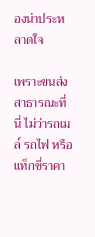องน่าประหลาดใจ

เพราะขนส่งสาธารณะที่นี่ ไม่ว่ารถเมล์ รถไฟ หรือแท็กซี่ราคา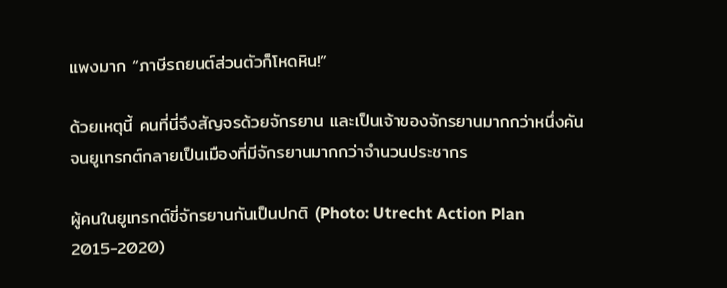แพงมาก “ภาษีรถยนต์ส่วนตัวก็โหดหิน!”

ด้วยเหตุนี้ คนที่นี่จึงสัญจรด้วยจักรยาน และเป็นเจ้าของจักรยานมากกว่าหนึ่งคัน จนยูเทรกต์กลายเป็นเมืองที่มีจักรยานมากกว่าจำนวนประชากร

ผู้คนในยูเทรกต์ขี่จักรยานกันเป็นปกติ (Photo: Utrecht Action Plan 2015-2020)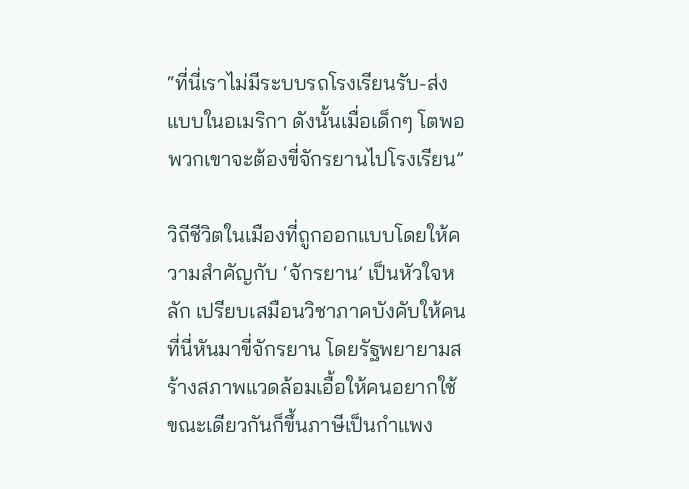“ที่นี่เราไม่มีระบบรถโรงเรียนรับ-ส่งแบบในอเมริกา ดังนั้นเมื่อเด็กๆ โตพอ พวกเขาจะต้องขี่จักรยานไปโรงเรียน”

วิถีชีวิตในเมืองที่ถูกออกแบบโดยให้ความสำคัญกับ ‘จักรยาน’ เป็นหัวใจหลัก เปรียบเสมือนวิชาภาคบังคับให้คนที่นี่หันมาขี่จักรยาน โดยรัฐพยายามสร้างสภาพแวดล้อมเอื้อให้คนอยากใช้ ขณะเดียวกันก็ขึ้นภาษีเป็นกำแพง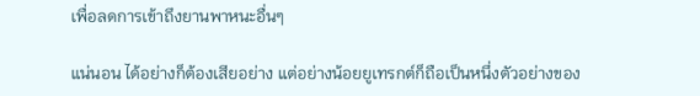เพื่อลดการเข้าถึงยานพาหนะอื่นๆ

แน่นอน ได้อย่างก็ต้องเสียอย่าง แต่อย่างน้อยยูเทรกต์ก็ถือเป็นหนึ่งตัวอย่างของ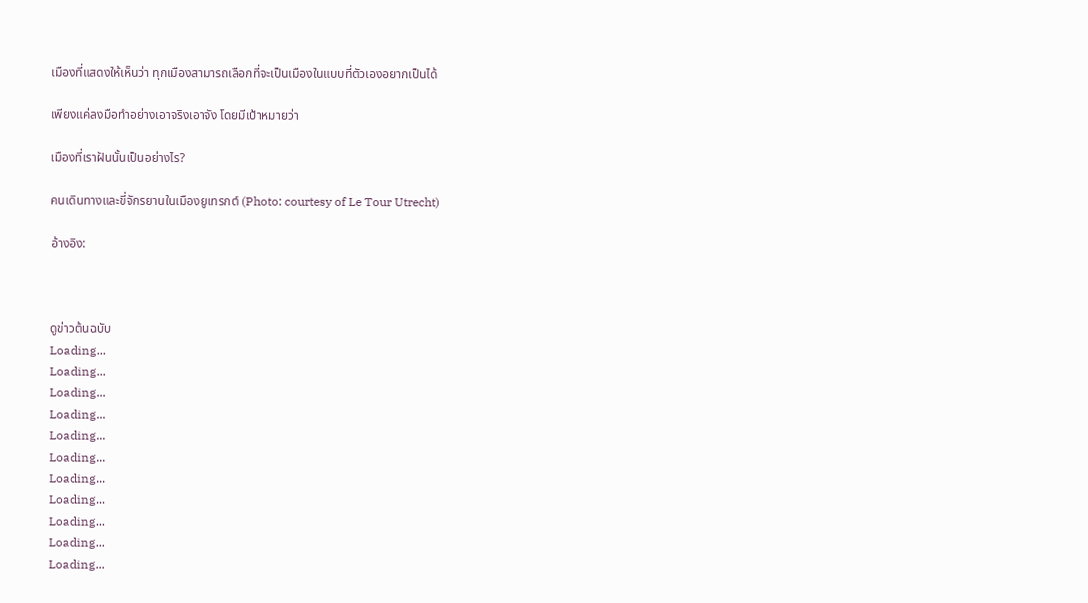เมืองที่แสดงให้เห็นว่า ทุกเมืองสามารถเลือกที่จะเป็นเมืองในแบบที่ตัวเองอยากเป็นได้

เพียงแค่ลงมือทำอย่างเอาจริงเอาจัง โดยมีเป้าหมายว่า

เมืองที่เราฝันนั้นเป็นอย่างไร?

คนเดินทางและขี่จักรยานในเมืองยูเทรกต์ (Photo: courtesy of Le Tour Utrecht)

อ้างอิง:



ดูข่าวต้นฉบับ
Loading...
Loading...
Loading...
Loading...
Loading...
Loading...
Loading...
Loading...
Loading...
Loading...
Loading...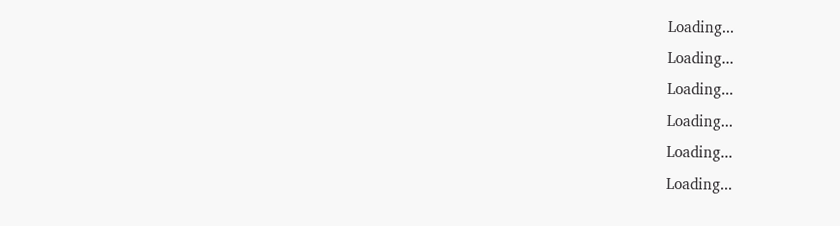Loading...
Loading...
Loading...
Loading...
Loading...
Loading...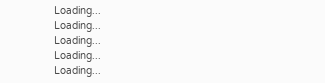Loading...
Loading...
Loading...
Loading...
Loading...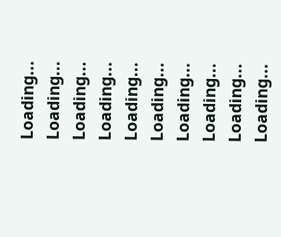Loading...
Loading...
Loading...
Loading...
Loading...
Loading...
Loading...
Loading...
Loading...
Loading...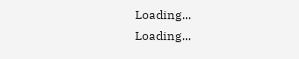Loading...
Loading...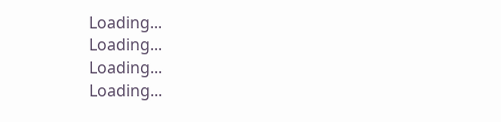Loading...
Loading...
Loading...
Loading...